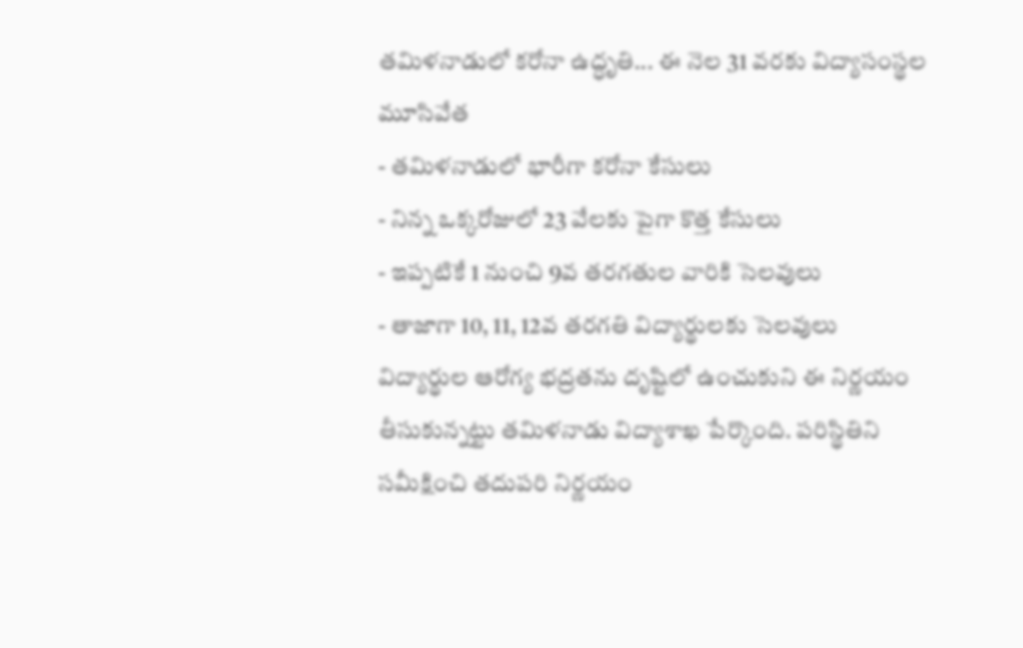తమిళనాడులో కరోనా ఉద్ధృతి... ఈ నెల 31 వరకు విద్యాసంస్థల మూసివేత
- తమిళనాడులో భారీగా కరోనా కేసులు
- నిన్న ఒక్కరోజులో 23 వేలకు పైగా కొత్త కేసులు
- ఇప్పటికే 1 నుంచి 9వ తరగతుల వారికి సెలవులు
- తాజాగా 10, 11, 12వ తరగతి విద్యార్థులకు సెలవులు
విద్యార్థుల ఆరోగ్య భద్రతను దృష్టిలో ఉంచుకుని ఈ నిర్ణయం తీసుకున్నట్టు తమిళనాడు విద్యాశాఖ పేర్కొంది. పరిస్థితిని సమీక్షించి తదుపరి నిర్ణయం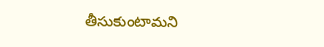తీసుకుంటామని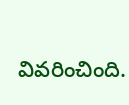వివరించింది.